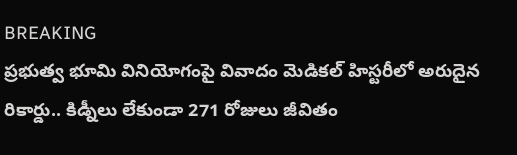BREAKING
ప్రభుత్వ భూమి వినియోగంపై వివాదం మెడికల్ హిస్టరీలో అరుదైన రికార్డు.. కిడ్నీలు లేకుండా 271 రోజులు జీవితం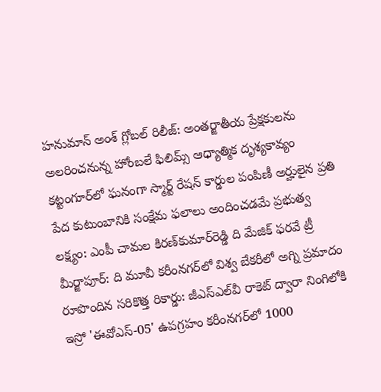హనుమాన్ అంశ్‌ గ్లోబల్ రిలీజ్: అంతర్జాతీయ ప్రేక్షకులను అలరించనున్న హోంబలే ఫిలిమ్స్ ఆధ్యాత్మిక దృశ్యకావ్యం కట్టంగూర్‌లో ఘనంగా స్మార్ట్ రేషన్ కార్డుల పంపిణీ అర్హులైన ప్రతి పేద కుటుంబానికి సంక్షేమ ఫలాలు అందించడమే ప్రభుత్వ లక్ష్యం: ఎంపీ చామల కిరణ్‌కుమార్‌రెడ్డి ది మేజిక్ ఫరవే ట్రీ మీర్జాపూర్: ది మూవీ కరీంనగర్‌లో విశ్వ బేకరీలో అగ్ని ప్రమాదం రూపొందిన సరికొత్త రికార్డు: జీఎస్‌ఎల్‌వీ రాకెట్ ద్వారా నింగిలోకి ఇస్రో 'ఈవోఎస్-05' ఉపగ్రహం కరీంనగర్‌లో 1000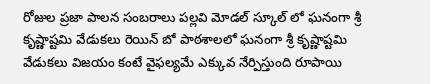రోజుల ప్రజా పాలన సంబరాలు పల్లవి మోడల్ స్కూల్ లో ఘనంగా శ్రీ కృష్ణాష్టమి వేడుకలు రెయిన్ బో పాఠశాలలో ఘనంగా శ్రీ కృష్ణాష్టమి వేడుకలు విజయం కంటే వైఫల్యమే ఎక్కువ నేర్పిస్తుంది రూపాయి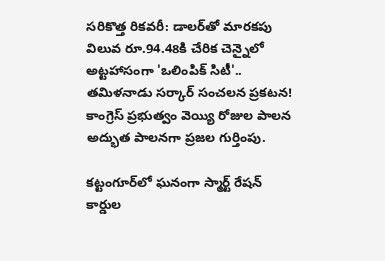సరికొత్త రికవరీ: డాలర్‌తో మారకపు విలువ రూ.94.48కి చేరిక చెన్నైలో అట్టహాసంగా 'ఒలింపిక్ సిటీ'.. తమిళనాడు సర్కార్ సంచలన ప్రకటన! కాంగ్రెస్ ప్రభుత్వం వెయ్యి రోజుల పాలన అద్భుత పాలనగా ప్రజల గుర్తింపు.

కట్టంగూర్‌లో ఘనంగా స్మార్ట్ రేషన్ కార్డుల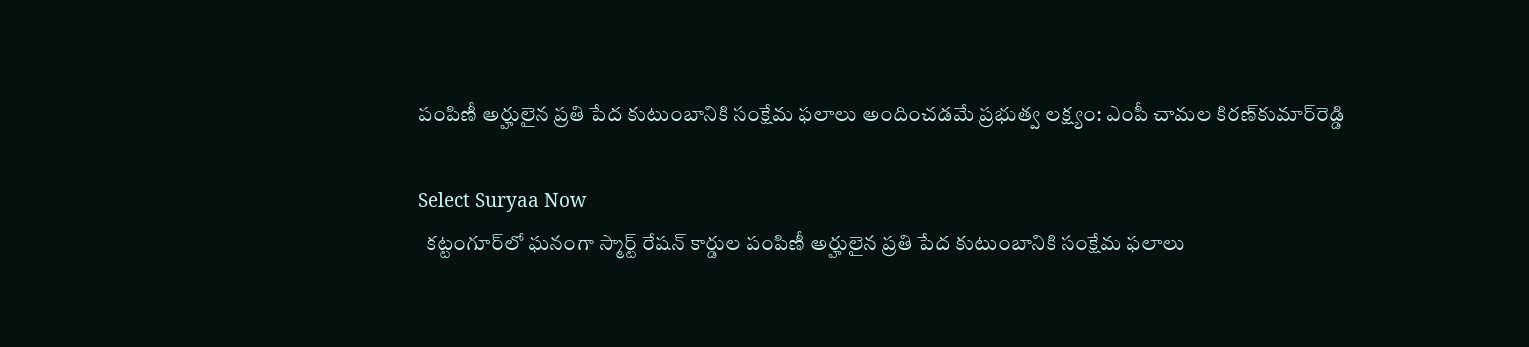పంపిణీ అర్హులైన ప్రతి పేద కుటుంబానికి సంక్షేమ ఫలాలు అందించడమే ప్రభుత్వ లక్ష్యం: ఎంపీ చామల కిరణ్‌కుమార్‌రెడ్డి

Select Suryaa Now
  కట్టంగూర్‌లో ఘనంగా స్మార్ట్ రేషన్ కార్డుల పంపిణీ అర్హులైన ప్రతి పేద కుటుంబానికి సంక్షేమ ఫలాలు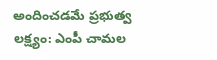అందించడమే ప్రభుత్వ లక్ష్యం: ఎంపీ చామల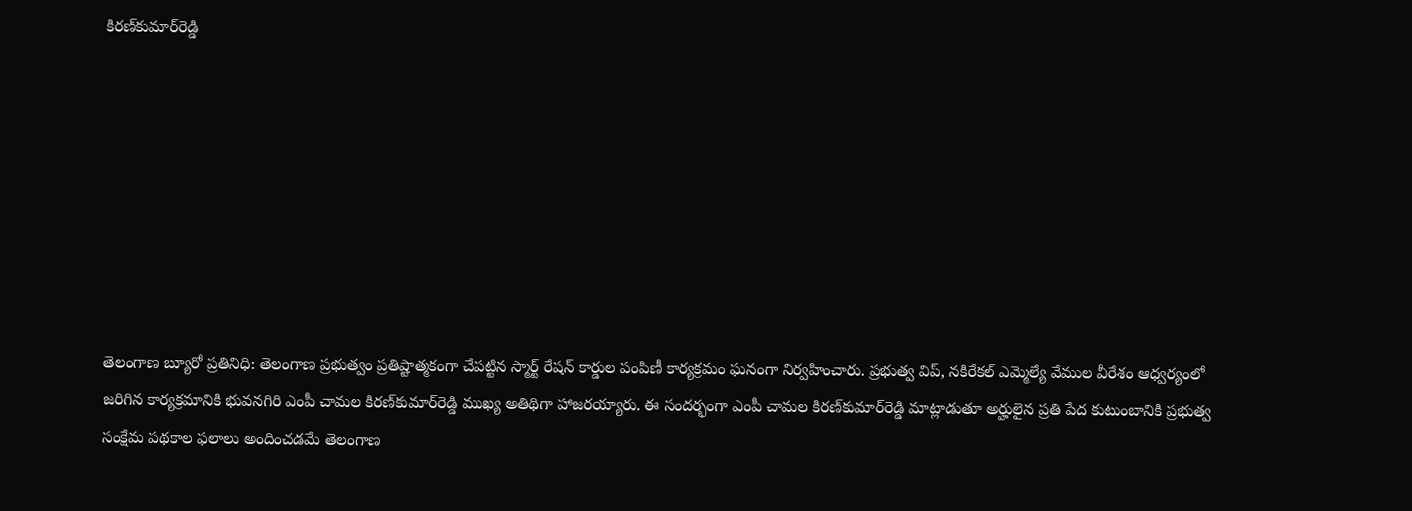కిరణ్‌కుమార్‌రెడ్డి








తెలంగాణ బ్యూరో ప్రతినిధి: తెలంగాణ ప్రభుత్వం ప్రతిష్టాత్మకంగా చేపట్టిన స్మార్ట్ రేషన్ కార్డుల పంపిణీ కార్యక్రమం ఘనంగా నిర్వహించారు. ప్రభుత్వ విప్, నకిరేకల్ ఎమ్మెల్యే వేముల వీరేశం ఆధ్వర్యంలో జరిగిన కార్యక్రమానికి భువనగిరి ఎంపీ చామల కిరణ్‌కుమార్‌రెడ్డి ముఖ్య అతిథిగా హాజరయ్యారు. ఈ సందర్భంగా ఎంపీ చామల కిరణ్‌కుమార్‌రెడ్డి మాట్లాడుతూ అర్హులైన ప్రతి పేద కుటుంబానికి ప్రభుత్వ సంక్షేమ పథకాల ఫలాలు అందించడమే తెలంగాణ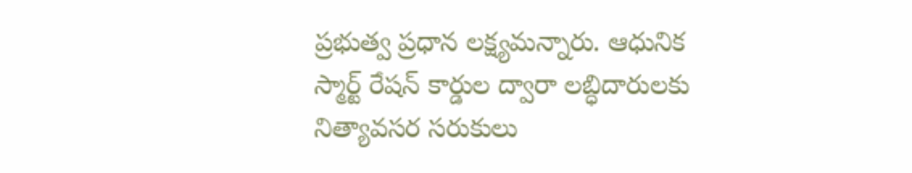ప్రభుత్వ ప్రధాన లక్ష్యమన్నారు. ఆధునిక స్మార్ట్ రేషన్ కార్డుల ద్వారా లబ్ధిదారులకు నిత్యావసర సరుకులు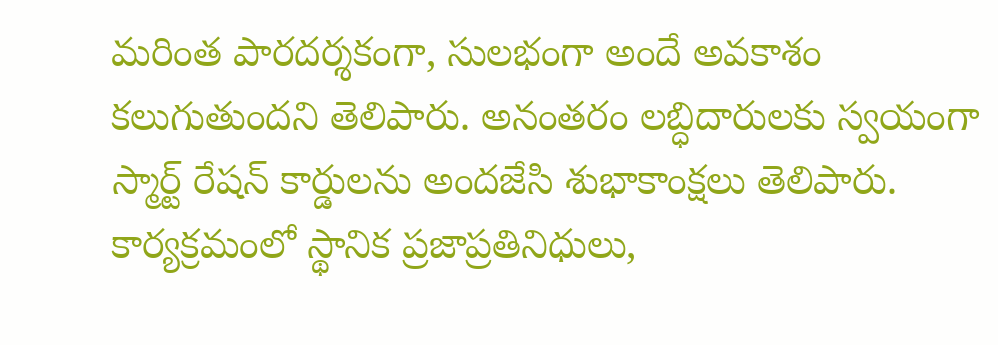మరింత పారదర్శకంగా, సులభంగా అందే అవకాశం కలుగుతుందని తెలిపారు. అనంతరం లబ్ధిదారులకు స్వయంగా స్మార్ట్ రేషన్ కార్డులను అందజేసి శుభాకాంక్షలు తెలిపారు. కార్యక్రమంలో స్థానిక ప్రజాప్రతినిధులు,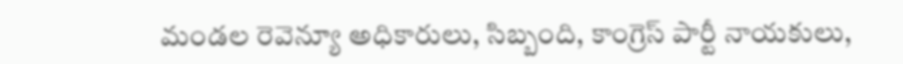మండల రెవెన్యూ అధికారులు, సిబ్బంది, కాంగ్రెస్ పార్టీ నాయకులు,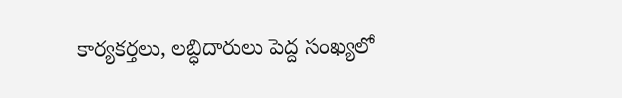కార్యకర్తలు, లబ్ధిదారులు పెద్ద సంఖ్యలో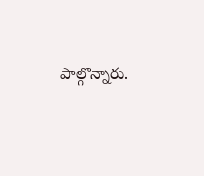పాల్గొన్నారు.